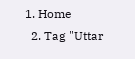1. Home
  2. Tag "Uttar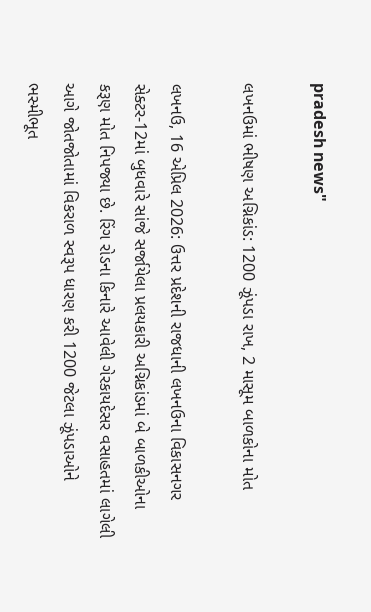pradesh news"

લખનઉમાં ભીષણ અગ્નિકાંડ: 1200 ઝૂંપડા રાખ, 2 માસૂમ બાળકોના મોત

લખનઉ, 16 એપ્રિલ 2026: ઉત્તર પ્રદેશની રાજધાની લખનઉના વિકાસનગર સેક્ટર-12માં બુધવારે સાંજે સર્જાયેલા પ્રલયકારી અગ્નિકાંડમાં બે બાળકીઓના કરૂણ મોત નિપજ્યા છે. રિંગ રોડના કિનારે આવેલી ગેરકાયદેસર વસાહતમાં લાગેલી આગે જોતજોતામાં વિકરાળ સ્વરૂપ ધારણ કરી 1200 જેટલા ઝૂંપડાઓને ભસ્મીભૂત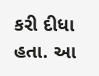કરી દીધા હતા. આ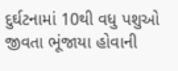દુર્ઘટનામાં 10થી વધુ પશુઓ જીવતા ભૂંજાયા હોવાની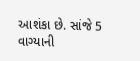આશંકા છે. સાંજે 5 વાગ્યાની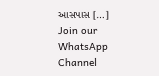આસપાસ […]
Join our WhatsApp Channel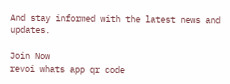And stay informed with the latest news and updates.

Join Now
revoi whats app qr code